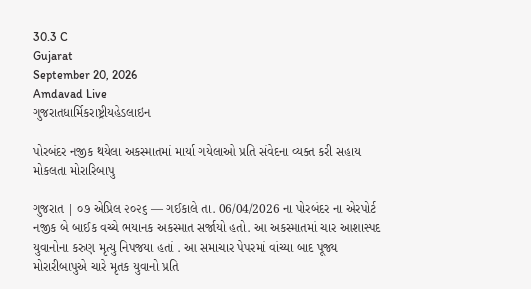30.3 C
Gujarat
September 20, 2026
Amdavad Live
ગુજરાતધાર્મિકરાષ્ટ્રીયહેડલાઇન

પોરબંદર નજીક થયેલા અકસ્માતમાં માર્યા ગયેલાઓ પ્રતિ સંવેદના વ્યક્ત કરી સહાય મોકલતા મોરારિબાપુ

ગુજરાત | ૦૭ એપ્રિલ ૨૦૨૬ — ગઈકાલે તા. 06/04/2026 ના પોરબંદર ના એરપોર્ટ નજીક બે બાઈક વચ્ચે ભયાનક અકસ્માત સર્જાયો હતો. આ અકસ્માતમાં ચાર આશાસ્પદ યુવાનોના કરુણ મૃત્યુ નિપજયા હતાં . આ સમાચાર પેપરમાં વાંચ્યા બાદ પૂજ્ય મોરારીબાપુએ ચારે મૃતક યુવાનો પ્રતિ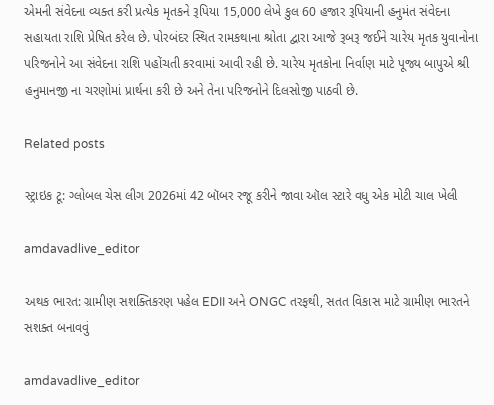એમની સંવેદના વ્યક્ત કરી પ્રત્યેક મૃતકને રૂપિયા 15,000 લેખે કુલ 60 હજાર રૂપિયાની હનુમંત સંવેદના સહાયતા રાશિ પ્રેષિત કરેલ છે. પોરબંદર સ્થિત રામકથાના શ્રોતા દ્વારા આજે રૂબરૂ જઈને ચારેય મૃતક યુવાનોના પરિજનોને આ સંવેદના રાશિ પહોંચતી કરવામાં આવી રહી છે. ચારેય મૃતકોના નિર્વાણ માટે પૂજ્ય બાપુએ શ્રી હનુમાનજી ના ચરણોમાં પ્રાર્થના કરી છે અને તેના પરિજનોને દિલસોજી પાઠવી છે.

Related posts

સ્ટ્રાઇક ટૂ: ગ્લોબલ ચેસ લીગ 2026માં 42 બૉબર રજૂ કરીને જાવા ઑલ સ્ટારે વધુ એક મોટી ચાલ ખેલી

amdavadlive_editor

અથક ભારત: ગ્રામીણ સશક્તિકરણ પહેલ EDII અને ONGC તરફથી, સતત વિકાસ માટે ગ્રામીણ ભારતને સશક્ત બનાવવું

amdavadlive_editor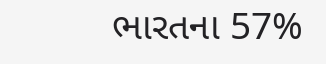ભારતના 57%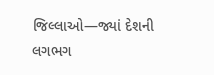જિલ્લાઓ—જ્યાં દેશની લગભગ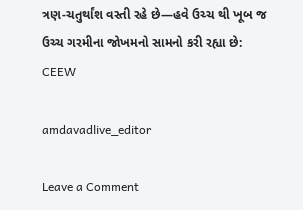ત્રણ-ચતુર્થાંશ વસ્તી રહે છે—હવે ઉચ્ચ થી ખૂબ જ ઉચ્ચ ગરમીના જોખમનો સામનો કરી રહ્યા છે: CEEW

amdavadlive_editor

Leave a Comment